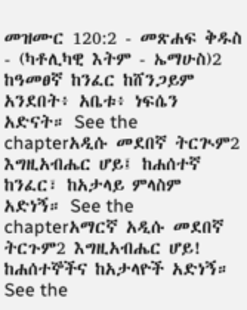መዝሙር 120:2 - መጽሐፍ ቅዱስ - (ካቶሊካዊ እትም - ኤማሁስ)2 ከዓመፀኛ ከንፈር ከሸንጋይም አንደበት፥ አቤቱ፥ ነፍሴን አድናት። See the chapterአዲሱ መደበኛ ትርጒም2 እግዚአብሔር ሆይ፤ ከሐሰተኛ ከንፈር፣ ከአታላይ ምላስም አድነኝ። See the chapterአማርኛ አዲሱ መደበኛ ትርጉም2 እግዚአብሔር ሆይ! ከሐሰተኞችና ከአታላዮች አድነኝ። See the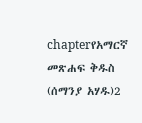chapterየአማርኛ መጽሐፍ ቅዱስ (ሰማንያ አሃዱ)2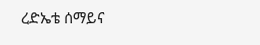ረድኤቴ ሰማይና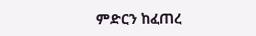ምድርን ከፈጠረ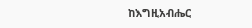ከእግዚአብሔር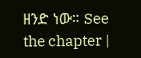ዘንድ ነው። See the chapter |